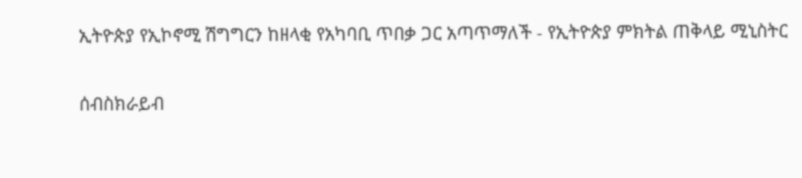ኢትዮጵያ የኢኮኖሚ ሽግግርን ከዘላቂ የአካባቢ ጥበቃ ጋር አጣጥማለች - የኢትዮጵያ ምክትል ጠቅላይ ሚኒስትር

ሰብስክራይብ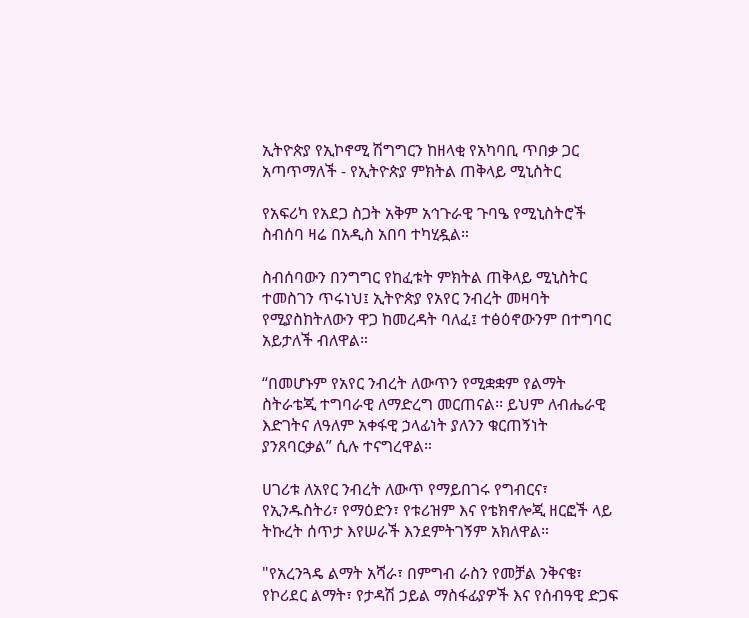ኢትዮጵያ የኢኮኖሚ ሽግግርን ከዘላቂ የአካባቢ ጥበቃ ጋር አጣጥማለች - የኢትዮጵያ ምክትል ጠቅላይ ሚኒስትር

የአፍሪካ የአደጋ ስጋት አቅም አኅጉራዊ ጉባዔ የሚኒስትሮች ስብሰባ ዛሬ በአዲስ አበባ ተካሂዷል።

ስብሰባውን በንግግር የከፈቱት ምክትል ጠቅላይ ሚኒስትር ተመስገን ጥሩነህ፤ ኢትዮጵያ የአየር ንብረት መዛባት የሚያስከትለውን ዋጋ ከመረዳት ባለፈ፤ ተፅዕኖውንም በተግባር አይታለች ብለዋል።

“በመሆኑም የአየር ንብረት ለውጥን የሚቋቋም የልማት ስትራቴጂ ተግባራዊ ለማድረግ መርጠናል፡፡ ይህም ለብሔራዊ እድገትና ለዓለም አቀፋዊ ኃላፊነት ያለንን ቁርጠኝነት ያንጸባርቃል” ሲሉ ተናግረዋል።

ሀገሪቱ ለአየር ንብረት ለውጥ የማይበገሩ የግብርና፣ የኢንዱስትሪ፣ የማዕድን፣ የቱሪዝም እና የቴክኖሎጂ ዘርፎች ላይ ትኩረት ሰጥታ እየሠራች እንደምትገኝም አክለዋል።

"የአረንጓዴ ልማት አሻራ፣ በምግብ ራስን የመቻል ንቅናቄ፣ የኮሪደር ልማት፣ የታዳሽ ኃይል ማስፋፊያዎች እና የሰብዓዊ ድጋፍ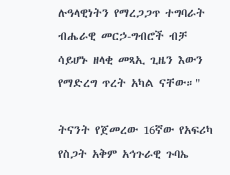ሉዓላዊነትን የማረጋጋጥ ተግባራት ብሔራዊ መርኃ-ግብሮች ብቻ ሳይሆኑ ዘላቂ መጻኢ ጊዜን እውን የማድረግ ጥረት አካል ናቸው።"

ትናንት የጀመረው 16ኛው የአፍሪካ የስጋት አቅም አኅጉራዊ ጉባኤ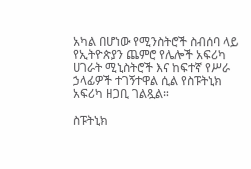አካል በሆነው የሚንስትሮች ስብሰባ ላይ የኢትዮጵያን ጨምሮ የሌሎች አፍሪካ ሀገራት ሚኒስትሮች እና ከፍተኛ የሥራ ኃላፊዎች ተገኝተዋል ሲል የስፑትኒክ አፍሪካ ዘጋቢ ገልጿል።

ስፑትኒክ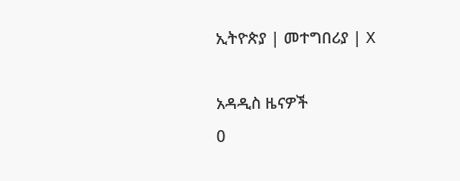ኢትዮጵያ | መተግበሪያ | X

አዳዲስ ዜናዎች
0